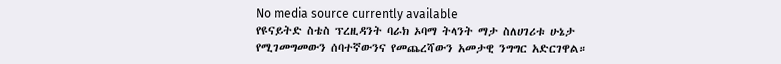No media source currently available
የዩናይትድ ስቴስ ፕረዚዳንት ባራክ ኦባማ ትላንት ማታ ስለሀገሪቱ ሁኔታ የሚገመግመውን ሰባተኛውንና የመጨረሻውን አመታዊ ንግግር አድርገዋል።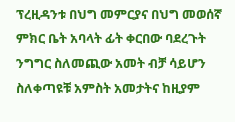ፕረዚዳንቱ በህግ መምርያና በህግ መወሰኛ ምክር ቤት አባላት ፊት ቀርበው ባደረጉት ንግግር ስለመጪው አመት ብቻ ሳይሆን ስለቀጣዩቹ አምስት አመታትና ከዚያም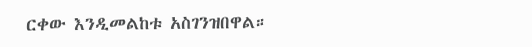ርቀው እንዲመልከቱ አስገንዝበዋል።